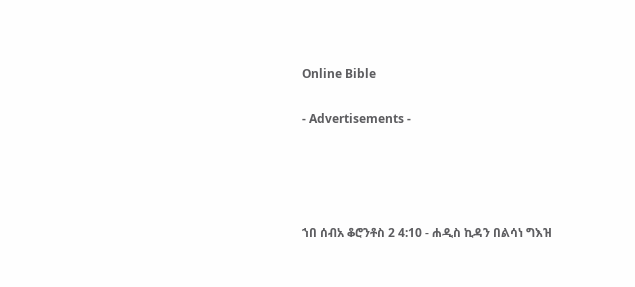Online Bible

- Advertisements -




ኀበ ሰብአ ቆሮንቶስ 2 4:10 - ሐዲስ ኪዳን በልሳነ ግእዝ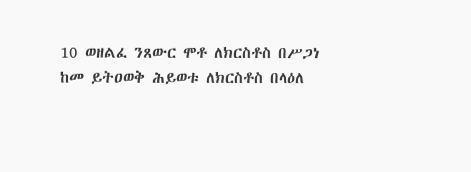10 ወዘልፈ ንጸውር ሞቶ ለክርስቶስ በሥጋነ ከመ ይትዐወቅ ሕይወቱ ለክርስቶስ በላዕለ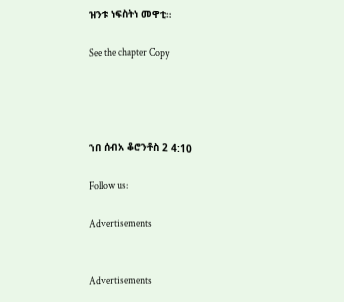ዝንቱ ነፍስትነ መዋቲ።

See the chapter Copy




ኀበ ሰብአ ቆሮንቶስ 2 4:10

Follow us:

Advertisements


Advertisements